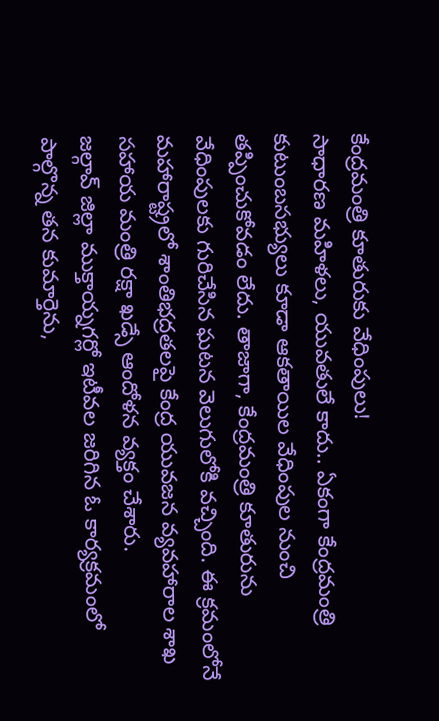కేంద్రమంత్రి కూతురుకు వేధింపులు!
సాధారణ మహిళలు, యువతులే కాదు.. ఏకంగా కేంద్రమంత్రి కుటుంబసభ్యులు కూడా ఆకతాయిల వేధింపుల నుంచి తప్పించుకోవడం లేదు. తాజాగా, కేంద్రమంత్రి కూతురును వేధింపులకు గురిచేసిన ఘటన వెలుగులోకి వచ్చింది. ఈ క్రమంలోనే మహారాష్ట్రలో శాంతిభద్రతలపై కేంద్ర యువజన వ్యవహారాల శాఖ సహాయ మంత్రి రక్షా ఖడ్సే ఆందోళన వ్యక్తం చేశారు.
జల్గావ్ జిల్లా ముక్తాయ్నగర్లో ఇటీవల జరిగిన ఓ కార్యక్రమంలో పాల్గొన్న తన కుమార్తెను,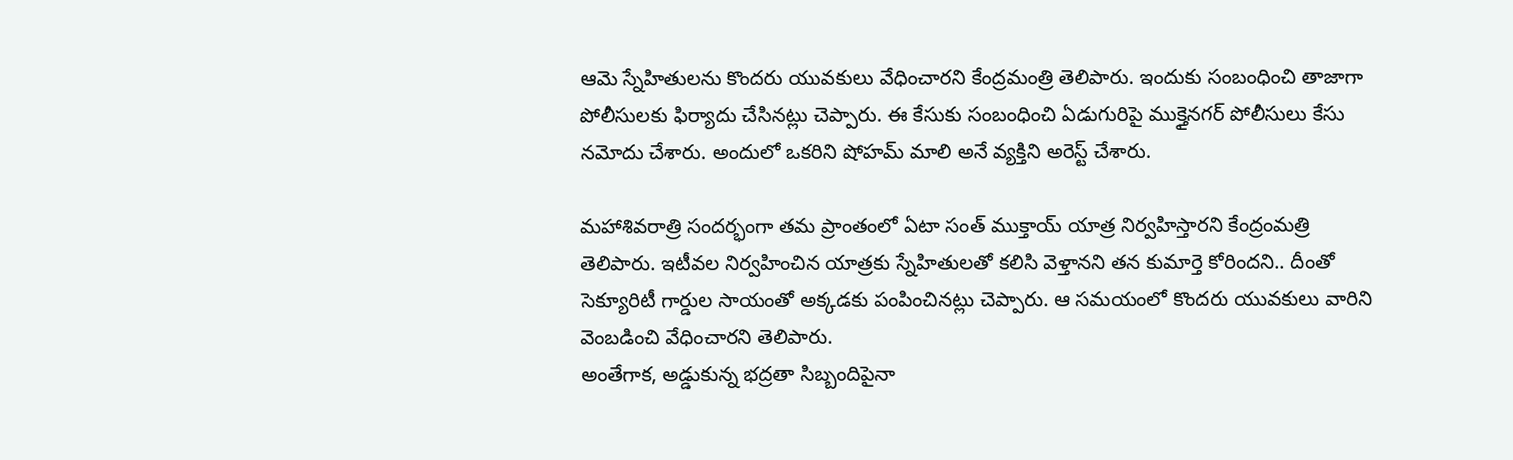ఆమె స్నేహితులను కొందరు యువకులు వేధించారని కేంద్రమంత్రి తెలిపారు. ఇందుకు సంబంధించి తాజాగా పోలీసులకు ఫిర్యాదు చేసినట్లు చెప్పారు. ఈ కేసుకు సంబంధించి ఏడుగురిపై ముక్తైనగర్ పోలీసులు కేసు నమోదు చేశారు. అందులో ఒకరిని షోహమ్ మాలి అనే వ్యక్తిని అరెస్ట్ చేశారు.

మహాశివరాత్రి సందర్భంగా తమ ప్రాంతంలో ఏటా సంత్ ముక్తాయ్ యాత్ర నిర్వహిస్తారని కేంద్రంమత్రి తెలిపారు. ఇటీవల నిర్వహించిన యాత్రకు స్నేహితులతో కలిసి వెళ్తానని తన కుమార్తె కోరిందని.. దీంతో సెక్యూరిటీ గార్డుల సాయంతో అక్కడకు పంపించినట్లు చెప్పారు. ఆ సమయంలో కొందరు యువకులు వారిని వెంబడించి వేధించారని తెలిపారు.
అంతేగాక, అడ్డుకున్న భద్రతా సిబ్బందిపైనా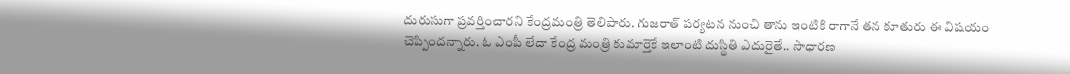దురుసుగా ప్రవర్తించారని కేంద్రమంత్రి తెలిపారు. గుజరాత్ పర్యటన నుంచి తాను ఇంటికి రాగానే తన కూతురు ఈ విషయం చెప్పిందన్నారు. ఓ ఎంపీ లేదా కేంద్ర మంత్రి కుమార్తెకే ఇలాంటి దుస్థితి ఎదురైతే.. సాధారణ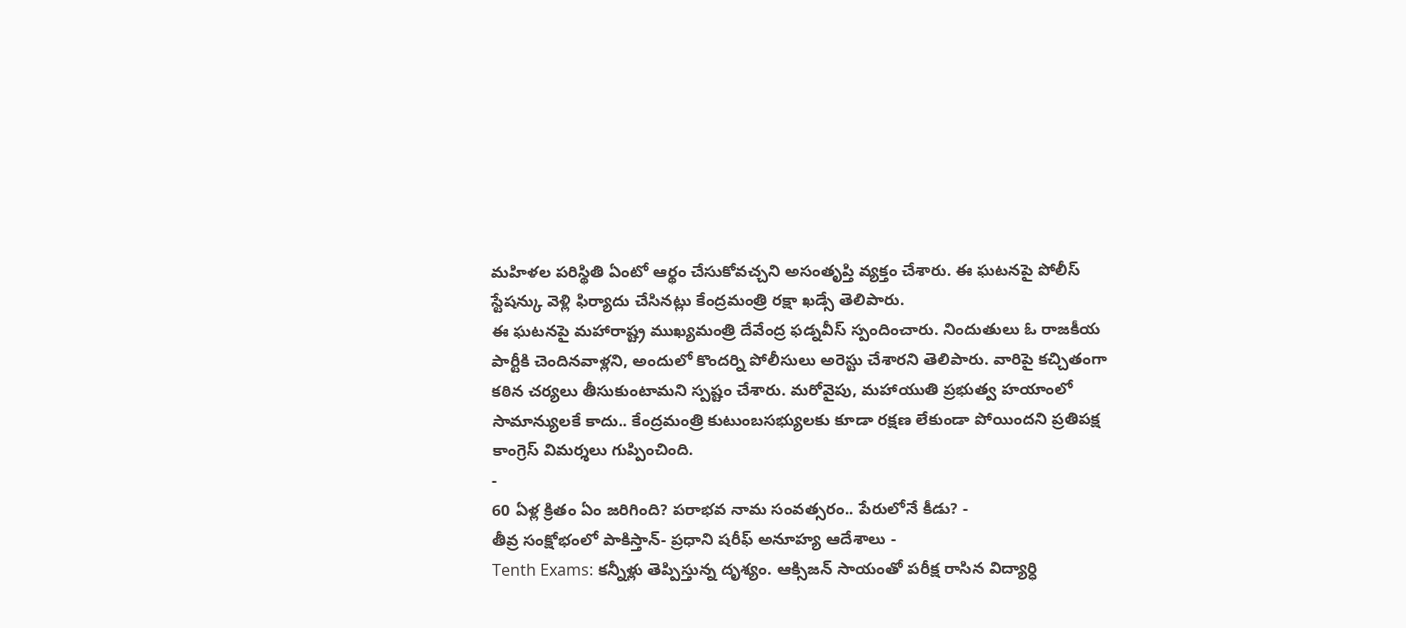మహిళల పరిస్థితి ఏంటో ఆర్థం చేసుకోవచ్చని అసంతృప్తి వ్యక్తం చేశారు. ఈ ఘటనపై పోలీస్ స్టేషన్కు వెళ్లి ఫిర్యాదు చేసినట్లు కేంద్రమంత్రి రక్షా ఖడ్సే తెలిపారు.
ఈ ఘటనపై మహారాష్ట్ర ముఖ్యమంత్రి దేవేంద్ర ఫడ్నవీస్ స్పందించారు. నిందుతులు ఓ రాజకీయ పార్టీకి చెందినవాళ్లని, అందులో కొందర్ని పోలీసులు అరెస్టు చేశారని తెలిపారు. వారిపై కచ్చితంగా కఠిన చర్యలు తీసుకుంటామని స్పష్టం చేశారు. మరోవైపు, మహాయుతి ప్రభుత్వ హయాంలో సామాన్యులకే కాదు.. కేంద్రమంత్రి కుటుంబసభ్యులకు కూడా రక్షణ లేకుండా పోయిందని ప్రతిపక్ష కాంగ్రెస్ విమర్శలు గుప్పించింది.
-
60 ఏళ్ల క్రితం ఏం జరిగింది? పరాభవ నామ సంవత్సరం.. పేరులోనే కీడు? -
తీవ్ర సంక్షోభంలో పాకిస్తాన్- ప్రధాని షరీఫ్ అనూహ్య ఆదేశాలు -
Tenth Exams: కన్నీళ్లు తెప్పిస్తున్న దృశ్యం. ఆక్సిజన్ సాయంతో పరీక్ష రాసిన విద్యార్ధి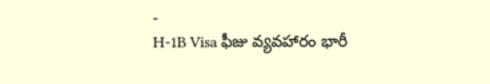-
H-1B Visa ఫీజు వ్యవహారం భారీ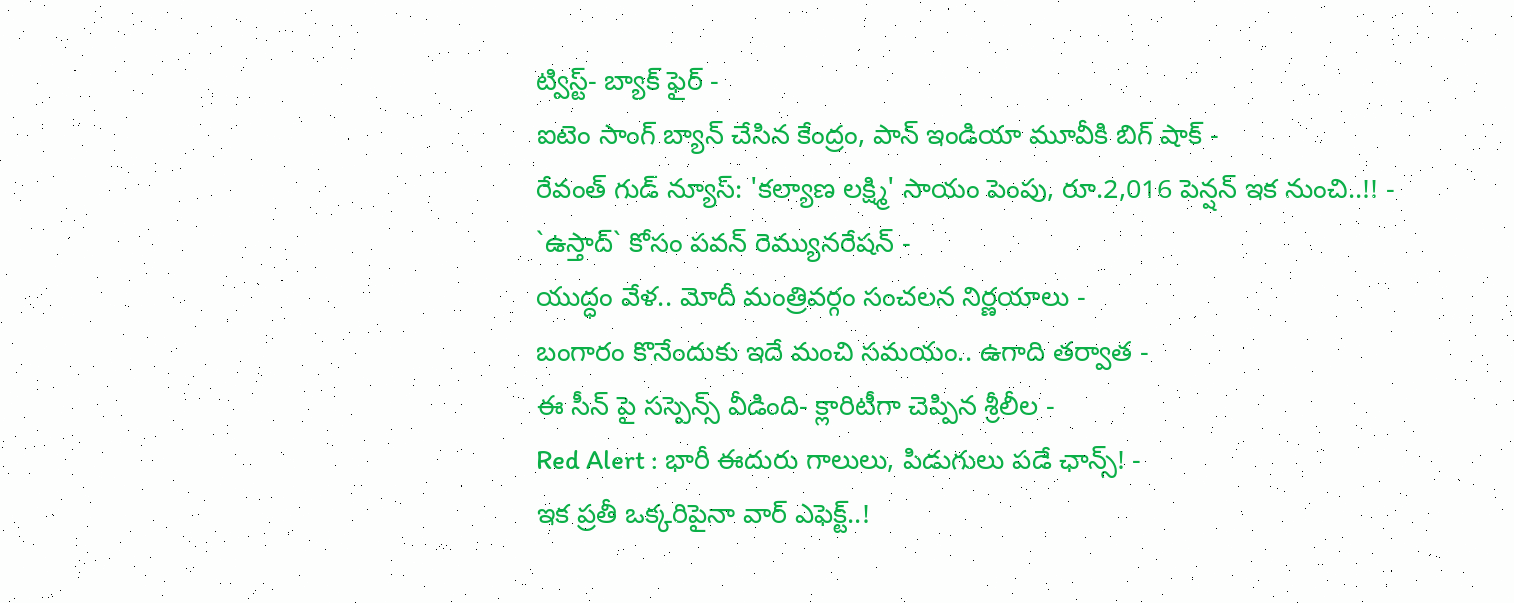ట్విస్ట్- బ్యాక్ ఫైర్ -
ఐటెం సాంగ్ బ్యాన్ చేసిన కేంద్రం, పాన్ ఇండియా మూవీకి బిగ్ షాక్ -
రేవంత్ గుడ్ న్యూస్: 'కల్యాణ లక్ష్మి' సాయం పెంపు, రూ.2,016 పెన్షన్ ఇక నుంచి..!! -
`ఉస్తాద్` కోసం పవన్ రెమ్యునరేషన్ -
యుద్ధం వేళ.. మోదీ మంత్రివర్గం సంచలన నిర్ణయాలు -
బంగారం కొనేందుకు ఇదే మంచి సమయం.. ఉగాది తర్వాత -
ఈ సీన్ పై సస్పెన్స్ వీడింది- క్లారిటీగా చెప్పిన శ్రీలీల -
Red Alert : భారీ ఈదురు గాలులు, పిడుగులు పడే ఛాన్స్! -
ఇక ప్రతీ ఒక్కరిపైనా వార్ ఎఫెక్ట్..!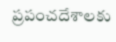ప్రపంచదేశాలకు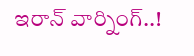ఇరాన్ వార్నింగ్..!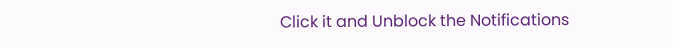Click it and Unblock the Notifications